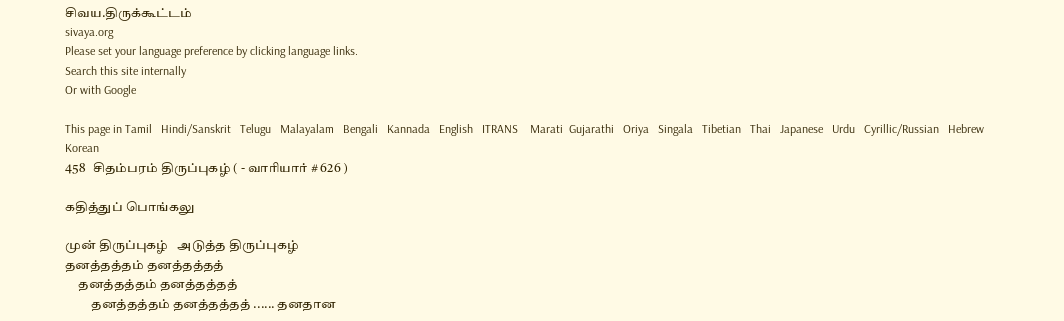சிவய.திருக்கூட்டம்
sivaya.org
Please set your language preference by clicking language links.
Search this site internally
Or with Google

This page in Tamil   Hindi/Sanskrit   Telugu   Malayalam   Bengali   Kannada   English   ITRANS    Marati  Gujarathi   Oriya   Singala   Tibetian   Thai   Japanese   Urdu   Cyrillic/Russian   Hebrew   Korean
458   சிதம்பரம் திருப்புகழ் ( - வாரியார் # 626 )

கதித்துப் பொங்கலு

முன் திருப்புகழ்   அடுத்த திருப்புகழ்
தனத்தத்தம் தனத்தத்தத்
     தனத்தத்தம் தனத்தத்தத்
          தனத்தத்தம் தனத்தத்தத் ...... தனதான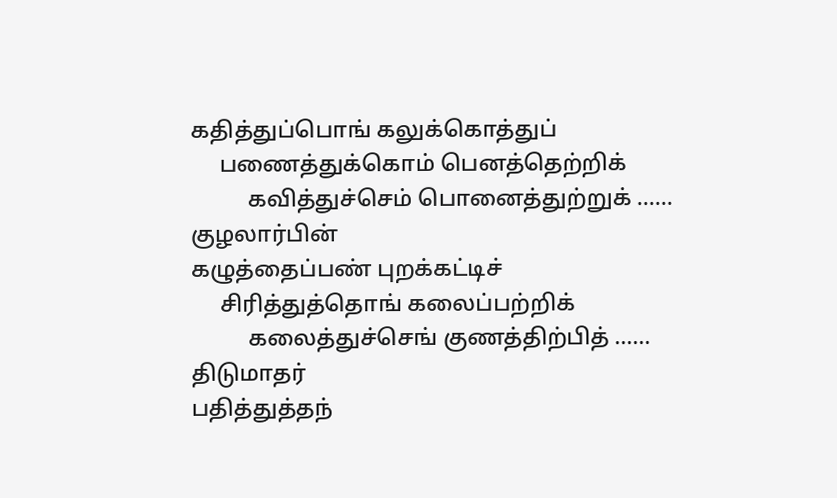கதித்துப்பொங் கலுக்கொத்துப்
     பணைத்துக்கொம் பெனத்தெற்றிக்
          கவித்துச்செம் பொனைத்துற்றுக் ...... குழலார்பின்
கழுத்தைப்பண் புறக்கட்டிச்
     சிரித்துத்தொங் கலைப்பற்றிக்
          கலைத்துச்செங் குணத்திற்பித் ...... திடுமாதர்
பதித்துத்தந்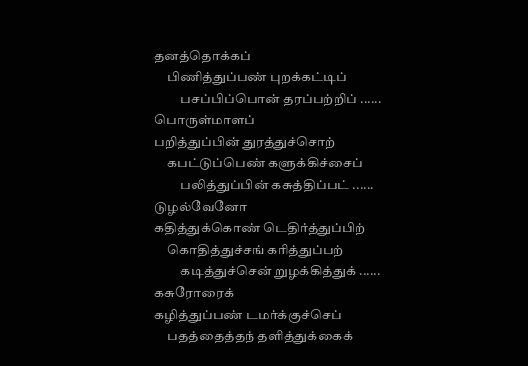தனத்தொக்கப்
     பிணித்துப்பண் புறக்கட்டிப்
          பசப்பிப்பொன் தரப்பற்றிப் ...... பொருள்மாளப்
பறித்துப்பின் துரத்துச்சொற்
     கபட்டுப்பெண் களுக்கிச்சைப்
          பலித்துப்பின் கசுத்திப்பட் ...... டுழல்வேனோ
கதித்துக்கொண் டெதிர்த்துப்பிற்
     கொதித்துச்சங் கரித்துப்பற்
          கடித்துச்சென் றுழக்கித்துக் ...... கசுரோரைக்
கழித்துப்பண் டமர்க்குச்செப்
     பதத்தைத்தந் தளித்துக்கைக்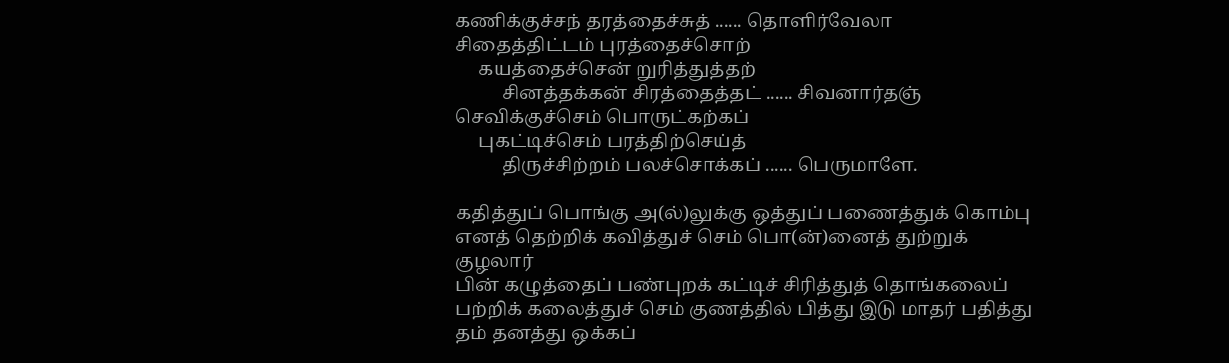கணிக்குச்சந் தரத்தைச்சுத் ...... தொளிர்வேலா
சிதைத்திட்டம் புரத்தைச்சொற்
     கயத்தைச்சென் றுரித்துத்தற்
          சினத்தக்கன் சிரத்தைத்தட் ...... சிவனார்தஞ்
செவிக்குச்செம் பொருட்கற்கப்
     புகட்டிச்செம் பரத்திற்செய்த்
          திருச்சிற்றம் பலச்சொக்கப் ...... பெருமாளே.

கதித்துப் பொங்கு அ(ல்)லுக்கு ஒத்துப் பணைத்துக் கொம்பு
எனத் தெற்றிக் கவித்துச் செம் பொ(ன்)னைத் துற்றுக்
குழலார்
பின் கழுத்தைப் பண்புறக் கட்டிச் சிரித்துத் தொங்கலைப்
பற்றிக் கலைத்துச் செம் குணத்தில் பித்து இடு மாதர் பதித்து
தம் தனத்து ஒக்கப்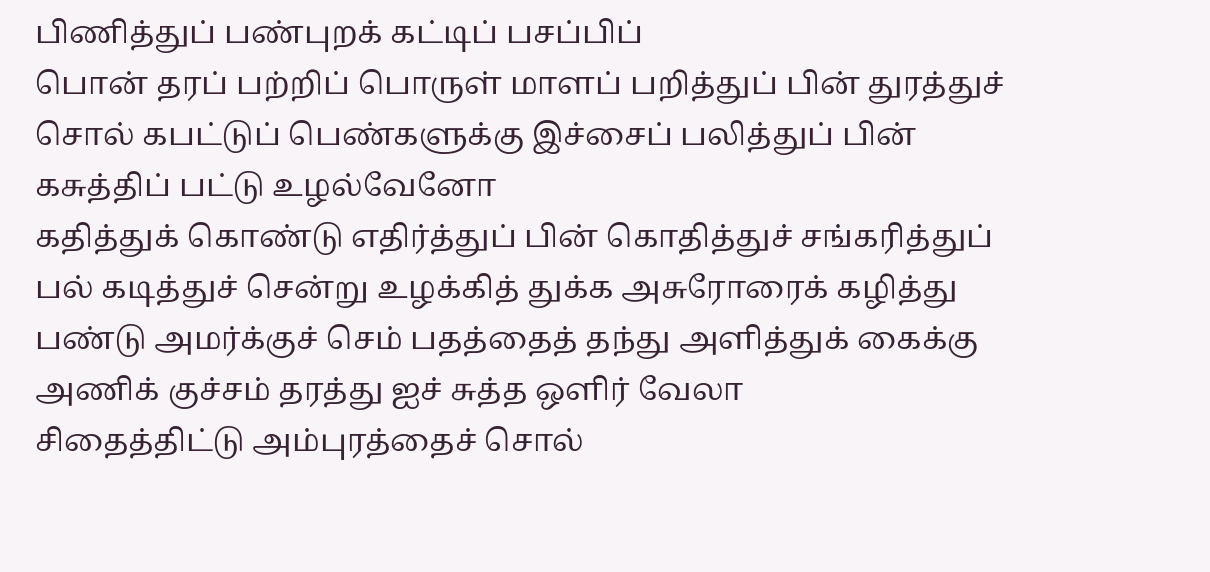பிணித்துப் பண்புறக் கட்டிப் பசப்பிப்
பொன் தரப் பற்றிப் பொருள் மாளப் பறித்துப் பின் துரத்துச்
சொல் கபட்டுப் பெண்களுக்கு இச்சைப் பலித்துப் பின்
கசுத்திப் பட்டு உழல்வேனோ
கதித்துக் கொண்டு எதிர்த்துப் பின் கொதித்துச் சங்கரித்துப்
பல் கடித்துச் சென்று உழக்கித் துக்க அசுரோரைக் கழித்து
பண்டு அமர்க்குச் செம் பதத்தைத் தந்து அளித்துக் கைக்கு
அணிக் குச்சம் தரத்து ஐச் சுத்த ஒளிர் வேலா
சிதைத்திட்டு அம்புரத்தைச் சொல்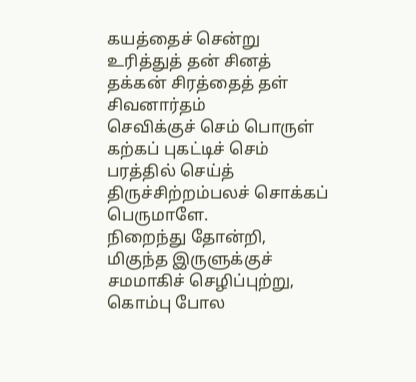கயத்தைச் சென்று
உரித்துத் தன் சினத் தக்கன் சிரத்தைத் தள் சிவனார்தம்
செவிக்குச் செம் பொருள் கற்கப் புகட்டிச் செம் பரத்தில் செய்த்
திருச்சிற்றம்பலச் சொக்கப் பெருமாளே.
நிறைந்து தோன்றி, மிகுந்த இருளுக்குச் சமமாகிச் செழிப்புற்று, கொம்பு போல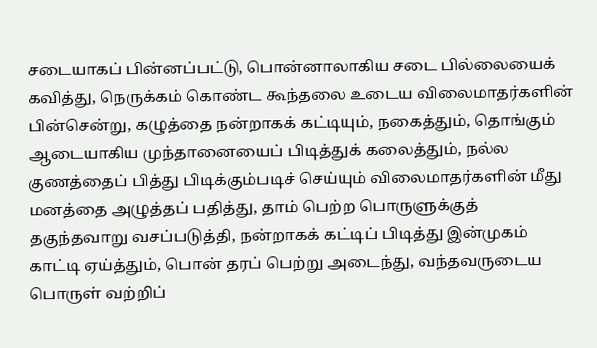சடையாகப் பின்னப்பட்டு, பொன்னாலாகிய சடை பில்லையைக் கவித்து, நெருக்கம் கொண்ட கூந்தலை உடைய விலைமாதர்களின் பின்சென்று, கழுத்தை நன்றாகக் கட்டியும், நகைத்தும், தொங்கும் ஆடையாகிய முந்தானையைப் பிடித்துக் கலைத்தும், நல்ல குணத்தைப் பித்து பிடிக்கும்படிச் செய்யும் விலைமாதர்களின் மீது மனத்தை அழுத்தப் பதித்து, தாம் பெற்ற பொருளுக்குத் தகுந்தவாறு வசப்படுத்தி, நன்றாகக் கட்டிப் பிடித்து இன்முகம் காட்டி ஏய்த்தும், பொன் தரப் பெற்று அடைந்து, வந்தவருடைய பொருள் வற்றிப்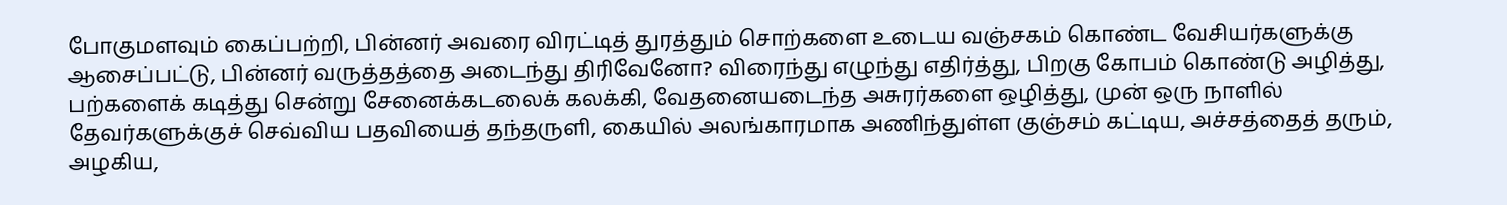போகுமளவும் கைப்பற்றி, பின்னர் அவரை விரட்டித் துரத்தும் சொற்களை உடைய வஞ்சகம் கொண்ட வேசியர்களுக்கு ஆசைப்பட்டு, பின்னர் வருத்தத்தை அடைந்து திரிவேனோ? விரைந்து எழுந்து எதிர்த்து, பிறகு கோபம் கொண்டு அழித்து, பற்களைக் கடித்து சென்று சேனைக்கடலைக் கலக்கி, வேதனையடைந்த அசுரர்களை ஒழித்து, முன் ஒரு நாளில் தேவர்களுக்குச் செவ்விய பதவியைத் தந்தருளி, கையில் அலங்காரமாக அணிந்துள்ள குஞ்சம் கட்டிய, அச்சத்தைத் தரும், அழகிய,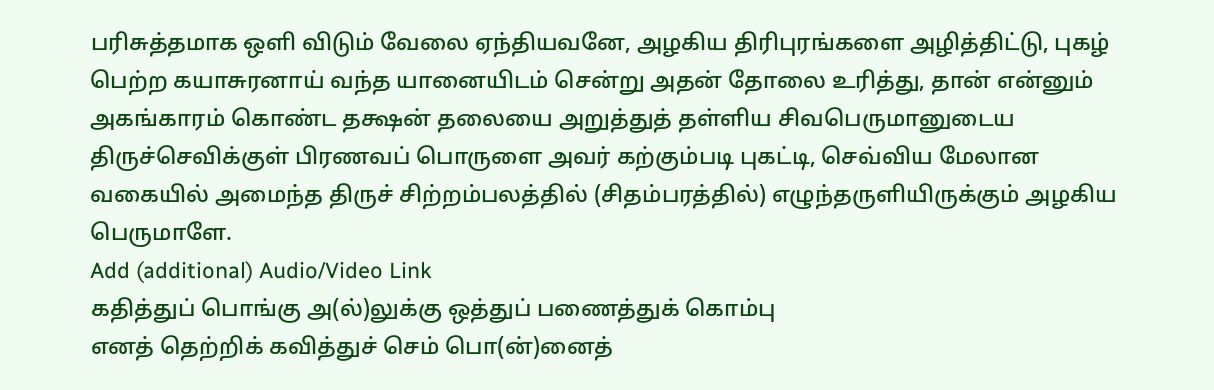பரிசுத்தமாக ஒளி விடும் வேலை ஏந்தியவனே, அழகிய திரிபுரங்களை அழித்திட்டு, புகழ் பெற்ற கயாசுரனாய் வந்த யானையிடம் சென்று அதன் தோலை உரித்து, தான் என்னும் அகங்காரம் கொண்ட தக்ஷன் தலையை அறுத்துத் தள்ளிய சிவபெருமானுடைய திருச்செவிக்குள் பிரணவப் பொருளை அவர் கற்கும்படி புகட்டி, செவ்விய மேலான வகையில் அமைந்த திருச் சிற்றம்பலத்தில் (சிதம்பரத்தில்) எழுந்தருளியிருக்கும் அழகிய பெருமாளே.
Add (additional) Audio/Video Link
கதித்துப் பொங்கு அ(ல்)லுக்கு ஒத்துப் பணைத்துக் கொம்பு
எனத் தெற்றிக் கவித்துச் செம் பொ(ன்)னைத்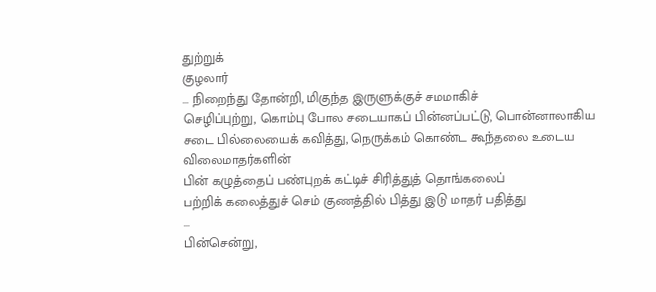துற்றுக்
குழலார்
... நிறைந்து தோன்றி, மிகுந்த இருளுக்குச் சமமாகிச்
செழிப்புற்று, கொம்பு போல சடையாகப் பின்னப்பட்டு, பொன்னாலாகிய
சடை பில்லையைக் கவித்து, நெருக்கம் கொண்ட கூந்தலை உடைய
விலைமாதர்களின்
பின் கழுத்தைப் பண்புறக் கட்டிச் சிரித்துத் தொங்கலைப்
பற்றிக் கலைத்துச் செம் குணத்தில் பித்து இடு மாதர் பதித்து
...
பின்சென்று,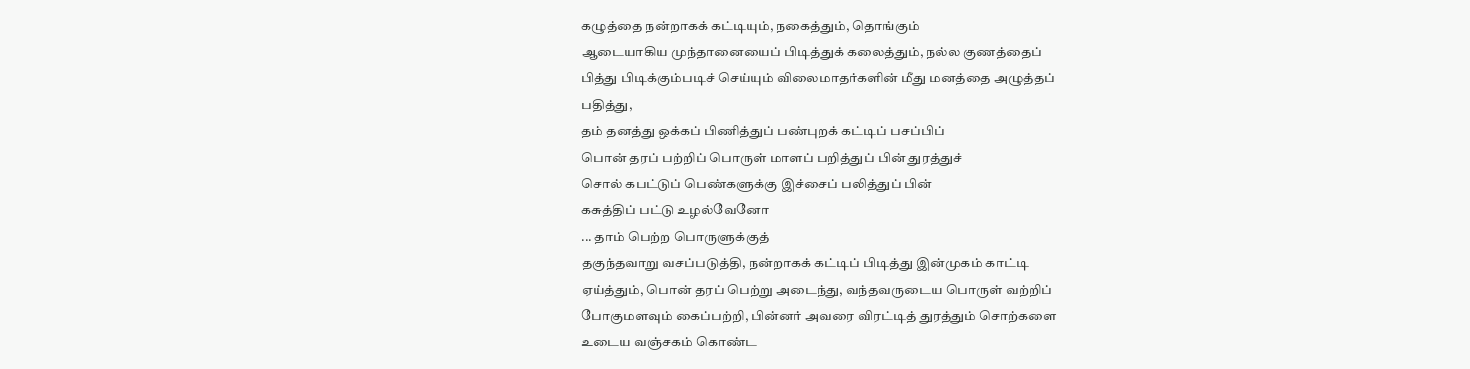கழுத்தை நன்றாகக் கட்டியும், நகைத்தும், தொங்கும்
ஆடையாகிய முந்தானையைப் பிடித்துக் கலைத்தும், நல்ல குணத்தைப்
பித்து பிடிக்கும்படிச் செய்யும் விலைமாதர்களின் மீது மனத்தை அழுத்தப்
பதித்து,
தம் தனத்து ஒக்கப் பிணித்துப் பண்புறக் கட்டிப் பசப்பிப்
பொன் தரப் பற்றிப் பொருள் மாளப் பறித்துப் பின் துரத்துச்
சொல் கபட்டுப் பெண்களுக்கு இச்சைப் பலித்துப் பின்
கசுத்திப் பட்டு உழல்வேனோ
... தாம் பெற்ற பொருளுக்குத்
தகுந்தவாறு வசப்படுத்தி, நன்றாகக் கட்டிப் பிடித்து இன்முகம் காட்டி
ஏய்த்தும், பொன் தரப் பெற்று அடைந்து, வந்தவருடைய பொருள் வற்றிப்
போகுமளவும் கைப்பற்றி, பின்னர் அவரை விரட்டித் துரத்தும் சொற்களை
உடைய வஞ்சகம் கொண்ட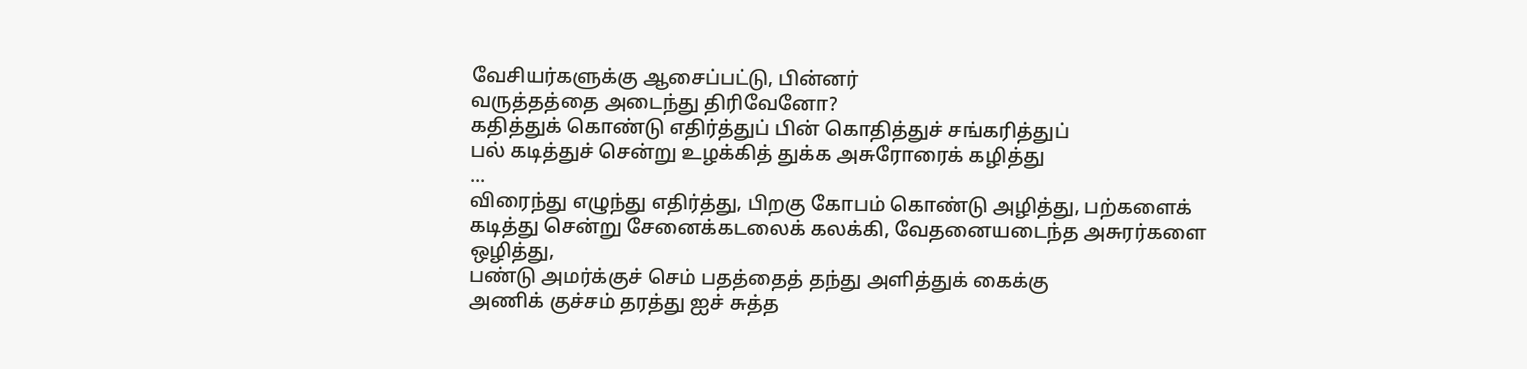வேசியர்களுக்கு ஆசைப்பட்டு, பின்னர்
வருத்தத்தை அடைந்து திரிவேனோ?
கதித்துக் கொண்டு எதிர்த்துப் பின் கொதித்துச் சங்கரித்துப்
பல் கடித்துச் சென்று உழக்கித் துக்க அசுரோரைக் கழித்து
...
விரைந்து எழுந்து எதிர்த்து, பிறகு கோபம் கொண்டு அழித்து, பற்களைக்
கடித்து சென்று சேனைக்கடலைக் கலக்கி, வேதனையடைந்த அசுரர்களை
ஒழித்து,
பண்டு அமர்க்குச் செம் பதத்தைத் தந்து அளித்துக் கைக்கு
அணிக் குச்சம் தரத்து ஐச் சுத்த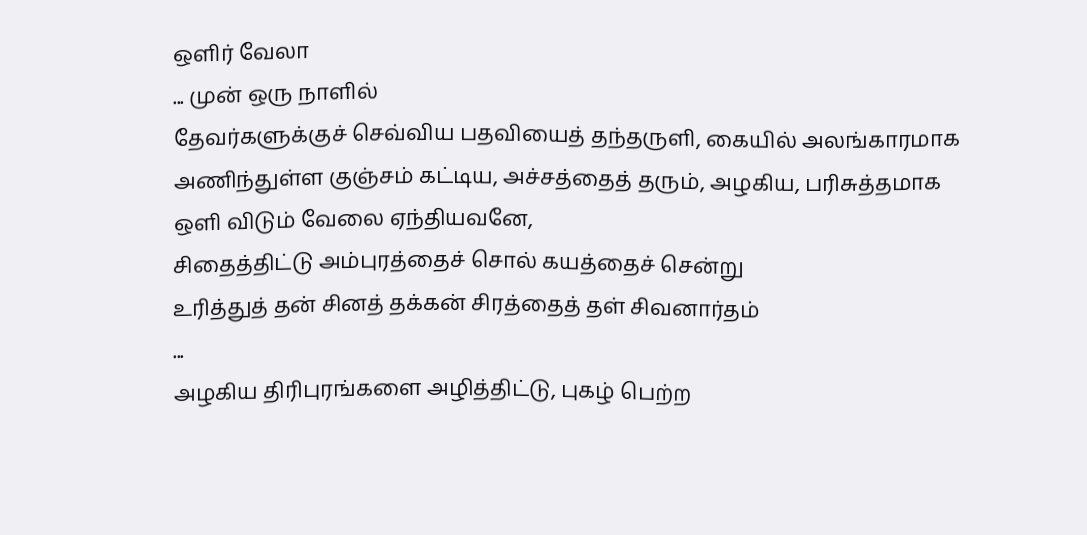ஒளிர் வேலா
... முன் ஒரு நாளில்
தேவர்களுக்குச் செவ்விய பதவியைத் தந்தருளி, கையில் அலங்காரமாக
அணிந்துள்ள குஞ்சம் கட்டிய, அச்சத்தைத் தரும், அழகிய, பரிசுத்தமாக
ஒளி விடும் வேலை ஏந்தியவனே,
சிதைத்திட்டு அம்புரத்தைச் சொல் கயத்தைச் சென்று
உரித்துத் தன் சினத் தக்கன் சிரத்தைத் தள் சிவனார்தம்
...
அழகிய திரிபுரங்களை அழித்திட்டு, புகழ் பெற்ற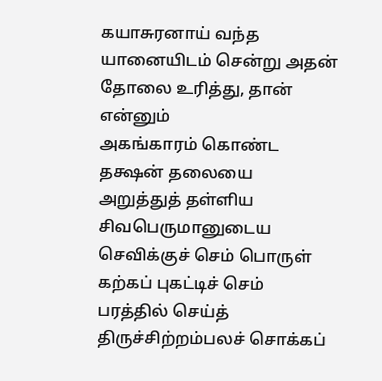கயாசுரனாய் வந்த
யானையிடம் சென்று அதன் தோலை உரித்து, தான் என்னும்
அகங்காரம் கொண்ட தக்ஷன் தலையை அறுத்துத் தள்ளிய
சிவபெருமானுடைய
செவிக்குச் செம் பொருள் கற்கப் புகட்டிச் செம் பரத்தில் செய்த்
திருச்சிற்றம்பலச் சொக்கப்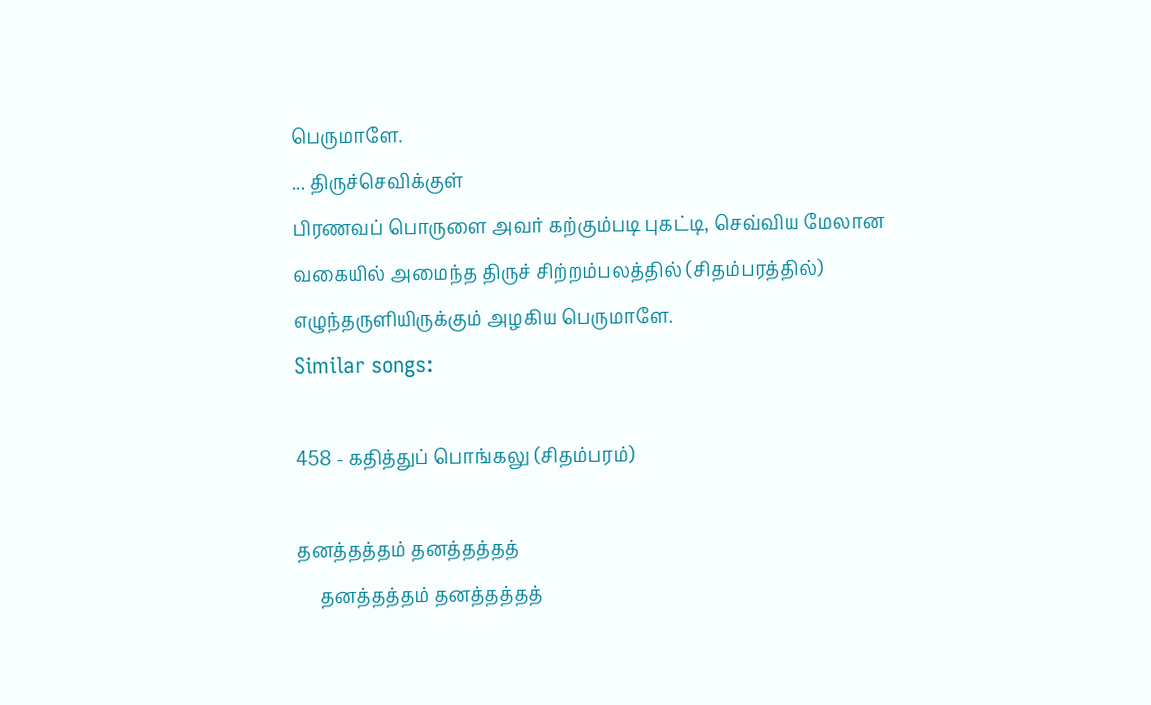பெருமாளே.
... திருச்செவிக்குள்
பிரணவப் பொருளை அவர் கற்கும்படி புகட்டி, செவ்விய மேலான
வகையில் அமைந்த திருச் சிற்றம்பலத்தில் (சிதம்பரத்தில்)
எழுந்தருளியிருக்கும் அழகிய பெருமாளே.
Similar songs:

458 - கதித்துப் பொங்கலு (சிதம்பரம்)

தனத்தத்தம் தனத்தத்தத்
     தனத்தத்தம் தனத்தத்தத்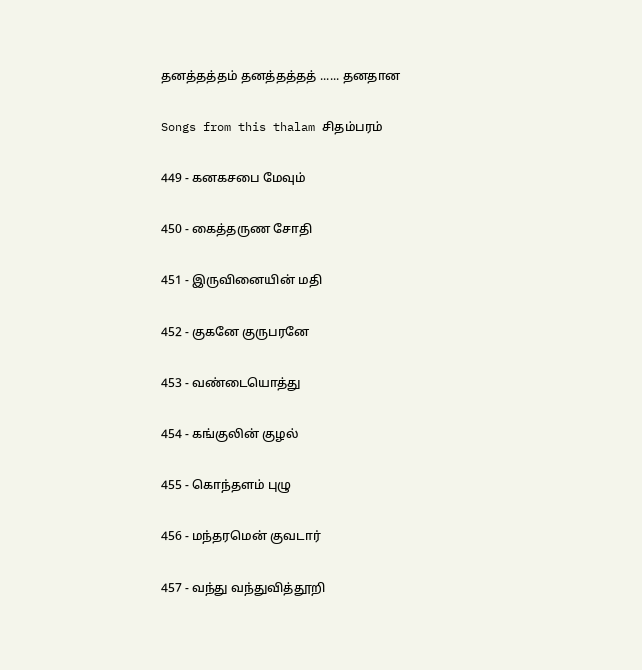தனத்தத்தம் தனத்தத்தத் ...... தனதான

Songs from this thalam சிதம்பரம்

449 - கனகசபை மேவும்

450 - கைத்தருண சோதி

451 - இருவினையின் மதி

452 - குகனே குருபரனே

453 - வண்டையொத்து

454 - கங்குலின் குழல்

455 - கொந்தளம் புழு

456 - மந்தரமென் குவடார்

457 - வந்து வந்துவித்தூறி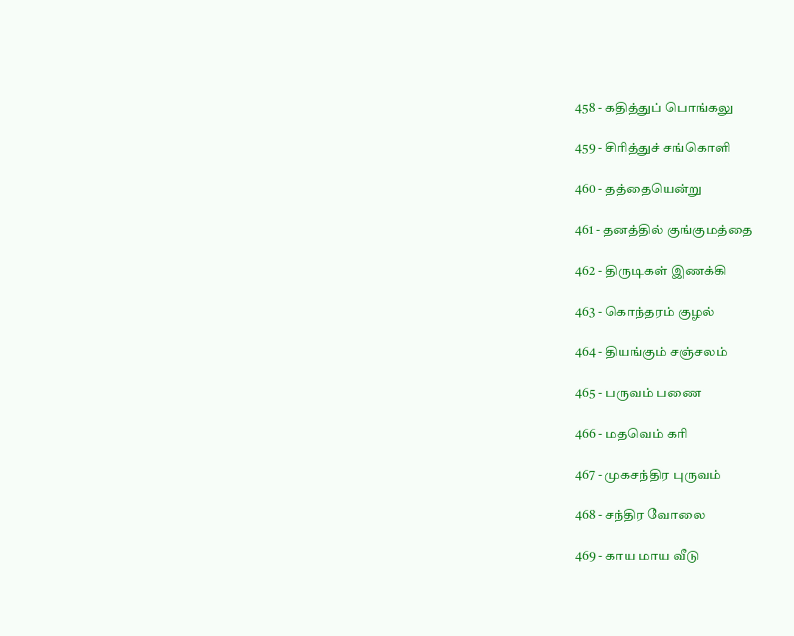458 - கதித்துப் பொங்கலு

459 - சிரித்துச் சங்கொளி

460 - தத்தையென்று

461 - தனத்தில் குங்குமத்தை

462 - திருடிகள் இணக்கி

463 - கொந்தரம் குழல்

464 - தியங்கும் சஞ்சலம்

465 - பருவம் பணை

466 - மதவெம் கரி

467 - முகசந்திர புருவம்

468 - சந்திர வோலை

469 - காய மாய வீடு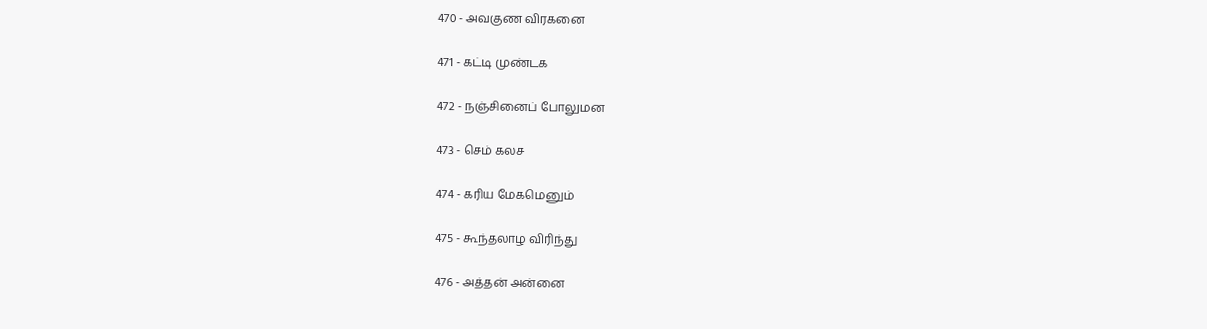470 - அவகுண விரகனை

471 - கட்டி முண்டக

472 - நஞ்சினைப் போலுமன

473 - செம் கலச

474 - கரிய மேகமெனும்

475 - கூந்தலாழ விரிந்து

476 - அத்தன் அன்னை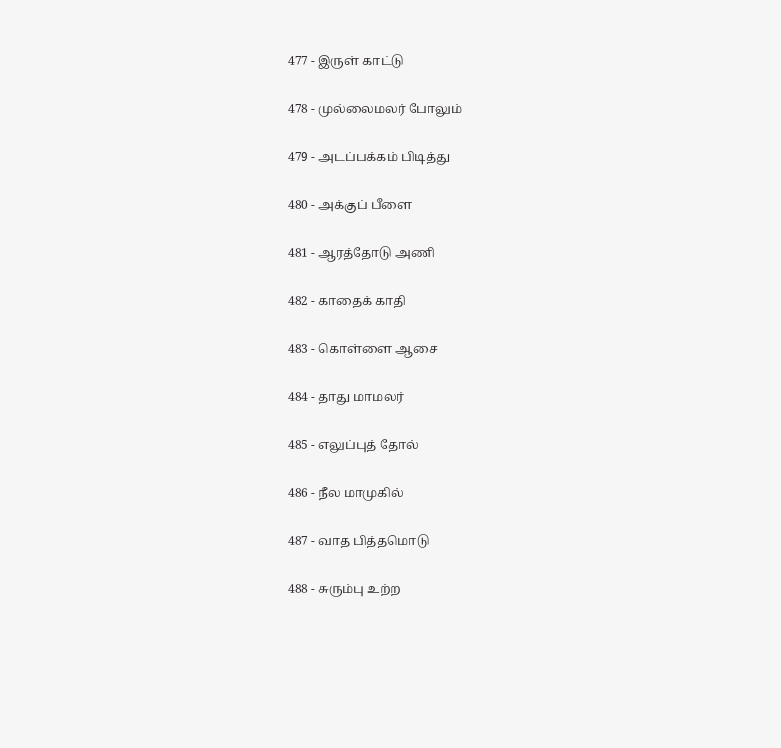477 - இருள் காட்டு

478 - முல்லைமலர் போலும்

479 - அடப்பக்கம் பிடித்து

480 - அக்குப் பீளை

481 - ஆரத்தோடு அணி

482 - காதைக் காதி

483 - கொள்ளை ஆசை

484 - தாது மாமலர்

485 - எலுப்புத் தோல்

486 - நீல மாமுகில்

487 - வாத பித்தமொடு

488 - சுரும்பு உற்ற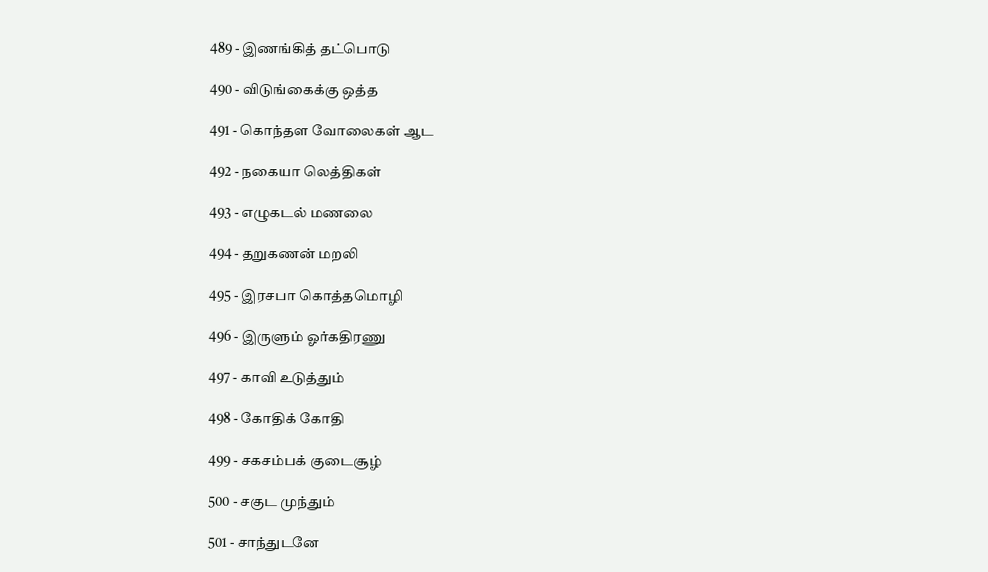489 - இணங்கித் தட்பொடு

490 - விடுங்கைக்கு ஒத்த

491 - கொந்தள வோலைகள் ஆட

492 - நகையா லெத்திகள்

493 - எழுகடல் மணலை

494 - தறுகணன் மறலி

495 - இரசபா கொத்தமொழி

496 - இருளும் ஓர்கதிரணு

497 - காவி உடுத்தும்

498 - கோதிக் கோதி

499 - சகசம்பக் குடைசூழ்

500 - சகுட முந்தும்

501 - சாந்துடனே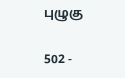புழுகு

502 -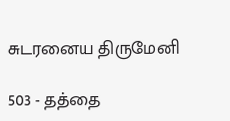சுடரனைய திருமேனி

503 - தத்தை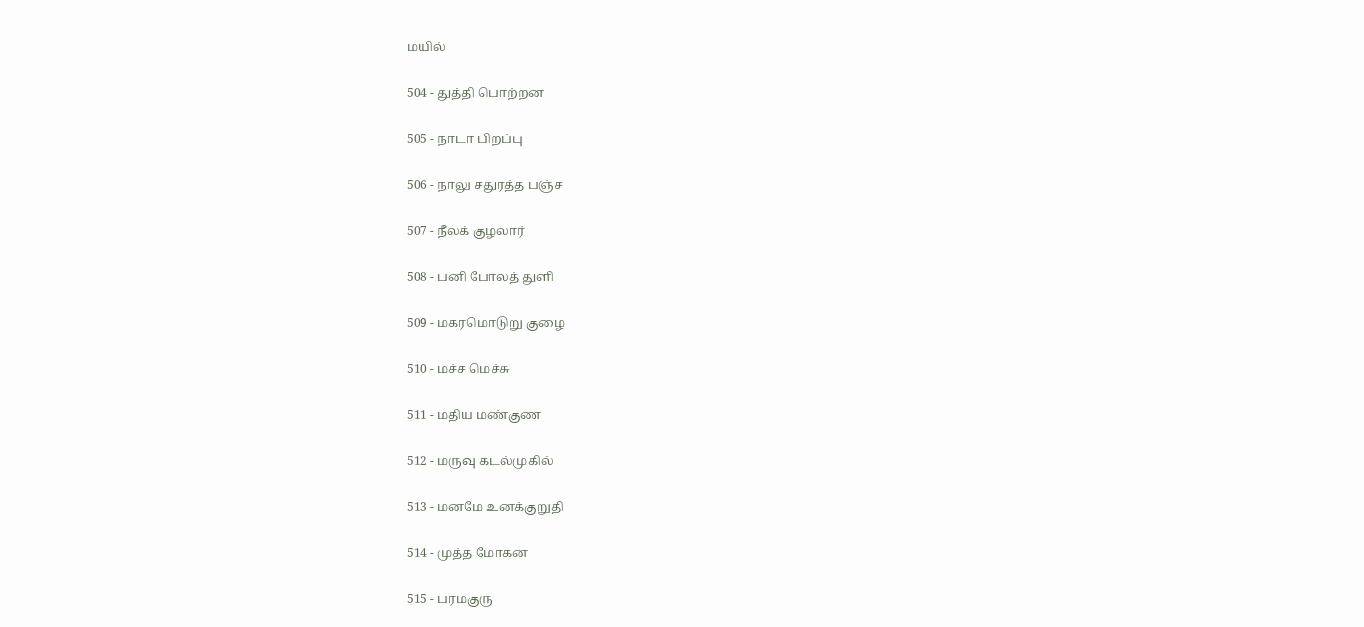மயில்

504 - துத்தி பொற்றன

505 - நாடா பிறப்பு

506 - நாலு சதுரத்த பஞ்ச

507 - நீலக் குழலார்

508 - பனி போலத் துளி

509 - மகரமொடுறு குழை

510 - மச்ச மெச்சு

511 - மதிய மண்குண

512 - மருவு கடல்முகில்

513 - மனமே உனக்குறுதி

514 - முத்த மோகன

515 - பரமகுரு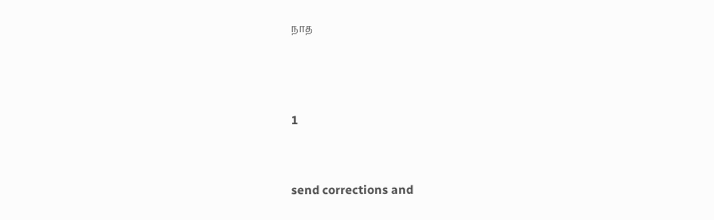நாத



1


send corrections and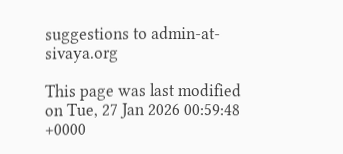suggestions to admin-at-sivaya.org

This page was last modified on Tue, 27 Jan 2026 00:59:48 +0000